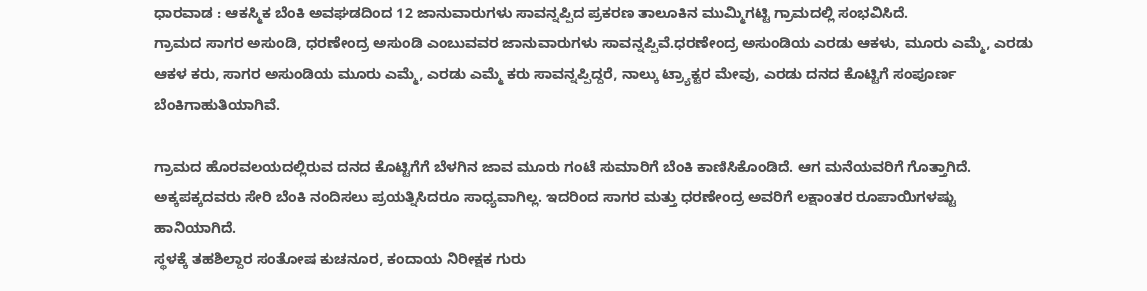ಧಾರವಾಡ : ಆಕಸ್ಮಿಕ ಬೆಂಕಿ ಅವಘಡದಿಂದ 12 ಜಾನುವಾರುಗಳು ಸಾವನ್ನಪ್ಪಿದ ಪ್ರಕರಣ ತಾಲೂಕಿನ ಮುಮ್ಮಿಗಟ್ಟಿ ಗ್ರಾಮದಲ್ಲಿ ಸಂಭವಿಸಿದೆ.
ಗ್ರಾಮದ ಸಾಗರ ಅಸುಂಡಿ, ಧರಣೇಂದ್ರ ಅಸುಂಡಿ ಎಂಬುವವರ ಜಾನುವಾರುಗಳು ಸಾವನ್ನಪ್ಪಿವೆ.ಧರಣೇಂದ್ರ ಅಸುಂಡಿಯ ಎರಡು ಆಕಳು, ಮೂರು ಎಮ್ಮೆ, ಎರಡು ಆಕಳ ಕರು, ಸಾಗರ ಅಸುಂಡಿಯ ಮೂರು ಎಮ್ಮೆ, ಎರಡು ಎಮ್ಮೆ ಕರು ಸಾವನ್ನಪ್ಪಿದ್ದರೆ, ನಾಲ್ಕು ಟ್ರ್ಯಾಕ್ಟರ ಮೇವು, ಎರಡು ದನದ ಕೊಟ್ಟಿಗೆ ಸಂಪೂರ್ಣ ಬೆಂಕಿಗಾಹುತಿಯಾಗಿವೆ.

ಗ್ರಾಮದ ಹೊರವಲಯದಲ್ಲಿರುವ ದನದ ಕೊಟ್ಟಿಗೆಗೆ ಬೆಳಗಿನ ಜಾವ ಮೂರು ಗಂಟೆ ಸುಮಾರಿಗೆ ಬೆಂಕಿ ಕಾಣಿಸಿಕೊಂಡಿದೆ. ಆಗ ಮನೆಯವರಿಗೆ ಗೊತ್ತಾಗಿದೆ. ಅಕ್ಕಪಕ್ಕದವರು ಸೇರಿ ಬೆಂಕಿ ನಂದಿಸಲು ಪ್ರಯತ್ನಿಸಿದರೂ ಸಾಧ್ಯವಾಗಿಲ್ಲ. ಇದರಿಂದ ಸಾಗರ ಮತ್ತು ಧರಣೇಂದ್ರ ಅವರಿಗೆ ಲಕ್ಷಾಂತರ ರೂಪಾಯಿಗಳಷ್ಟು ಹಾನಿಯಾಗಿದೆ.
ಸ್ಥಳಕ್ಕೆ ತಹಶಿಲ್ದಾರ ಸಂತೋಷ ಕುಚನೂರ, ಕಂದಾಯ ನಿರೀಕ್ಷಕ ಗುರು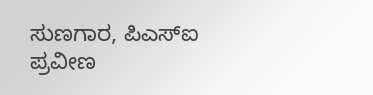ಸುಣಗಾರ, ಪಿಎಸ್ಐ ಪ್ರವೀಣ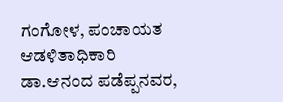ಗಂಗೋಳ, ಪಂಚಾಯತ ಆಡಳಿತಾಧಿಕಾರಿ ಡಾ.ಆನಂದ ಪಡೆಪ್ಪನವರ,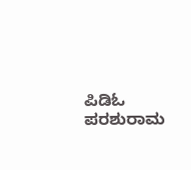ಪಿಡಿಓ ಪರಶುರಾಮ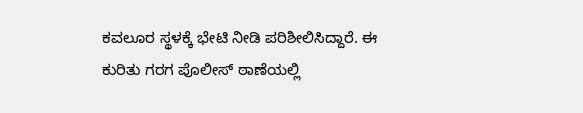ಕವಲೂರ ಸ್ಥಳಕ್ಕೆ ಭೇಟಿ ನೀಡಿ ಪರಿಶೀಲಿಸಿದ್ದಾರೆ. ಈ ಕುರಿತು ಗರಗ ಪೊಲೀಸ್ ಠಾಣೆಯಲ್ಲಿ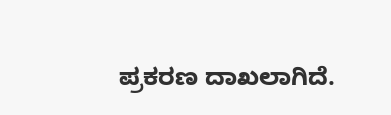ಪ್ರಕರಣ ದಾಖಲಾಗಿದೆ.